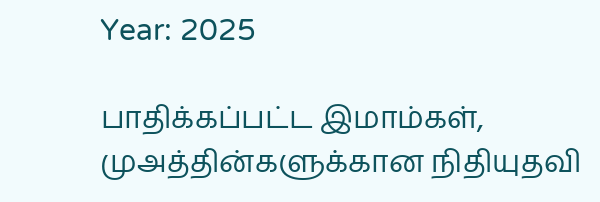Year: 2025

பாதிக்கப்பட்ட இமாம்கள், முஅத்தின்களுக்கான நிதியுதவி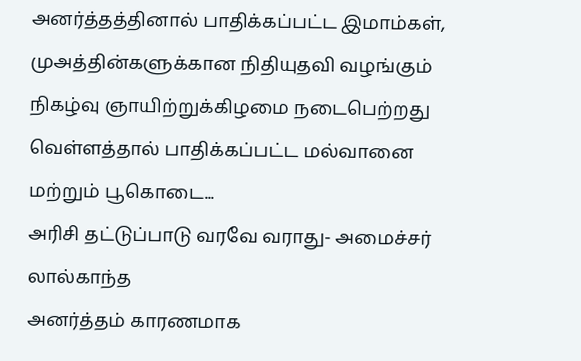அனர்த்தத்தினால் பாதிக்கப்பட்ட இமாம்கள், முஅத்தின்களுக்கான நிதியுதவி வழங்கும் நிகழ்வு ஞாயிற்றுக்கிழமை நடைபெற்றது வெள்ளத்தால் பாதிக்கப்பட்ட மல்வானை மற்றும் பூகொடை...
அரிசி தட்டுப்பாடு வரவே வராது- அமைச்சர் லால்காந்த
அனர்த்தம் காரணமாக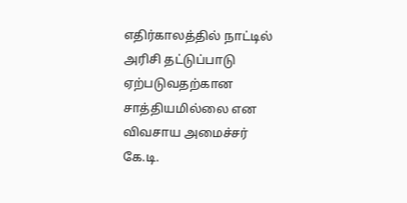எதிர்காலத்தில் நாட்டில் அரிசி தட்டுப்பாடு ஏற்படுவதற்கான சாத்தியமில்லை என விவசாய அமைச்சர் கே.டி.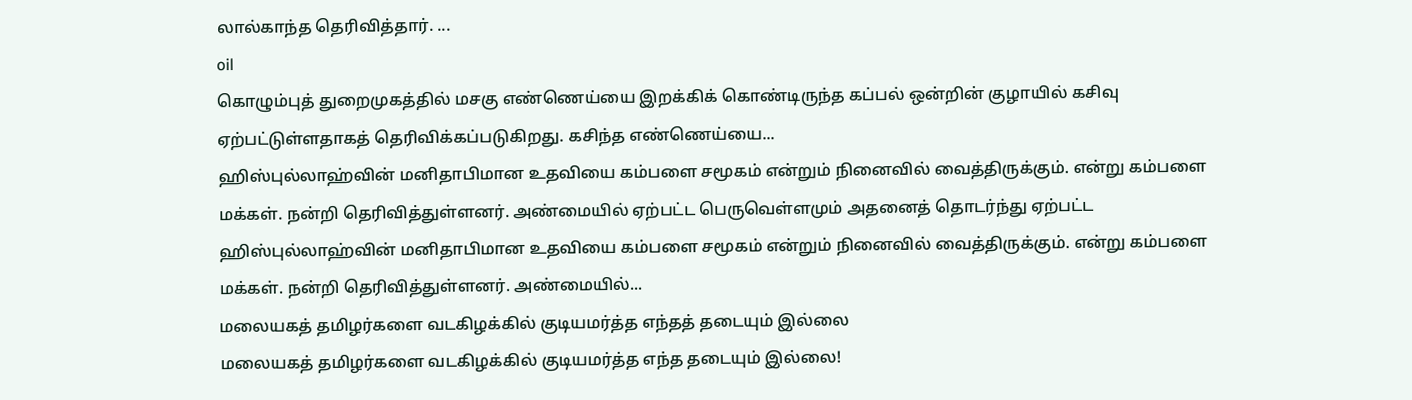லால்காந்த தெரிவித்தார். ...
oil
கொழும்புத் துறைமுகத்தில் மசகு எண்ணெய்யை இறக்கிக் கொண்டிருந்த கப்பல் ஒன்றின் குழாயில் கசிவு ஏற்பட்டுள்ளதாகத் தெரிவிக்கப்படுகிறது. கசிந்த எண்ணெய்யை...
ஹிஸ்புல்லாஹ்வின் மனிதாபிமான உதவியை கம்பளை சமூகம் என்றும் நினைவில் வைத்திருக்கும். என்று கம்பளை மக்கள். நன்றி தெரிவித்துள்ளனர். அண்மையில் ஏற்பட்ட பெருவெள்ளமும் அதனைத் தொடர்ந்து ஏற்பட்ட
ஹிஸ்புல்லாஹ்வின் மனிதாபிமான உதவியை கம்பளை சமூகம் என்றும் நினைவில் வைத்திருக்கும். என்று கம்பளை மக்கள். நன்றி தெரிவித்துள்ளனர். அண்மையில்...
மலையகத் தமிழர்களை வடகிழக்கில் குடியமர்த்த எந்தத் தடையும் இல்லை
மலையகத் தமிழர்களை வடகிழக்கில் குடியமர்த்த எந்த தடையும் இல்லை!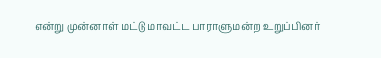என்று முன்னாள் மட்டு மாவட்ட பாராளுமன்ற உறுப்பினர்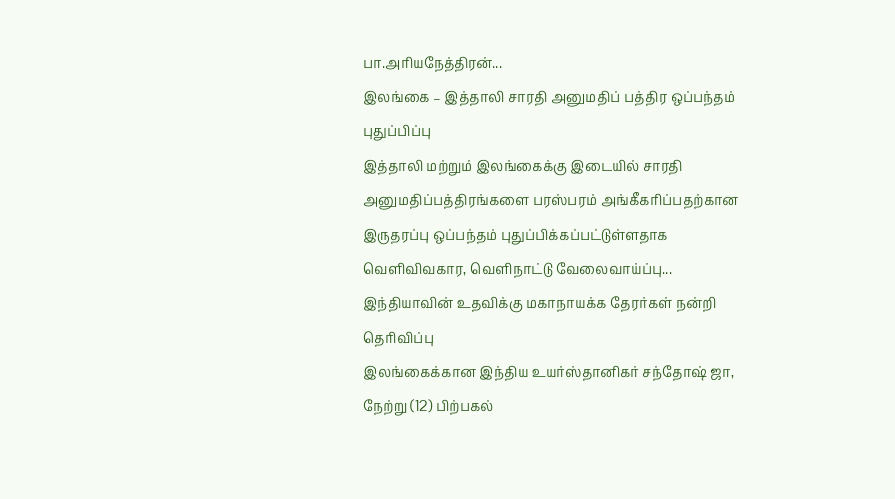பா.அரியநேத்திரன்...
இலங்கை – இத்தாலி சாரதி அனுமதிப் பத்திர ஒப்பந்தம் புதுப்பிப்பு
இத்தாலி மற்றும் இலங்கைக்கு இடையில் சாரதி அனுமதிப்பத்திரங்களை பரஸ்பரம் அங்கீகரிப்பதற்கான இருதரப்பு ஒப்பந்தம் புதுப்பிக்கப்பட்டுள்ளதாக வெளிவிவகார, வெளிநாட்டு வேலைவாய்ப்பு...
இந்தியாவின் உதவிக்கு மகாநாயக்க தேரர்கள் நன்றி தெரிவிப்பு
இலங்கைக்கான இந்திய உயர்ஸ்தானிகர் சந்தோஷ் ஜா, நேற்று (12) பிற்பகல்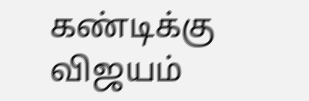கண்டிக்கு விஜயம்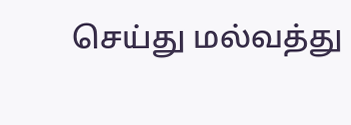செய்து மல்வத்து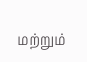மற்றும்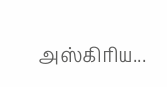அஸ்கிரிய...